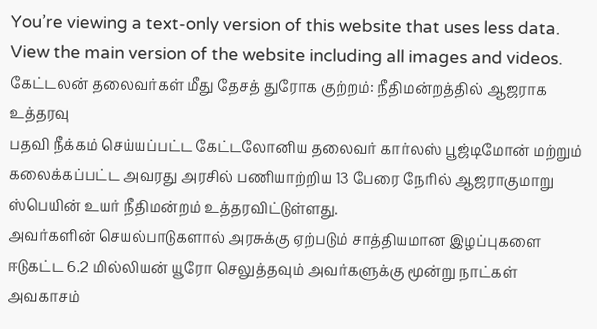You’re viewing a text-only version of this website that uses less data. View the main version of the website including all images and videos.
கேட்டலன் தலைவர்கள் மீது தேசத் துரோக குற்றம்: நீதிமன்றத்தில் ஆஜராக உத்தரவு
பதவி நீக்கம் செய்யப்பட்ட கேட்டலோனிய தலைவர் கார்லஸ் பூஜ்டிமோன் மற்றும் கலைக்கப்பட்ட அவரது அரசில் பணியாற்றிய 13 பேரை நேரில் ஆஜராகுமாறு ஸ்பெயின் உயர் நீதிமன்றம் உத்தரவிட்டுள்ளது.
அவர்களின் செயல்பாடுகளால் அரசுக்கு ஏற்படும் சாத்தியமான இழப்புகளை ஈடுகட்ட 6.2 மில்லியன் யூரோ செலுத்தவும் அவர்களுக்கு மூன்று நாட்கள் அவகாசம்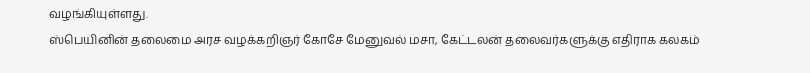வழங்கியுள்ளது.
ஸ்பெயினின் தலைமை அரச வழக்கறிஞர் கோசே மேனுவல் மசா, கேட்டலன் தலைவர்களுக்கு எதிராக கலகம்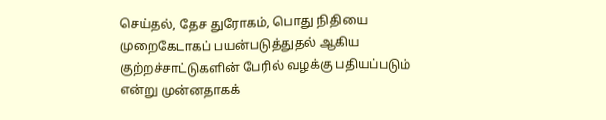செய்தல், தேச துரோகம், பொது நிதியை முறைகேடாகப் பயன்படுத்துதல் ஆகிய குற்றச்சாட்டுகளின் பேரில் வழக்கு பதியப்படும் என்று முன்னதாகக்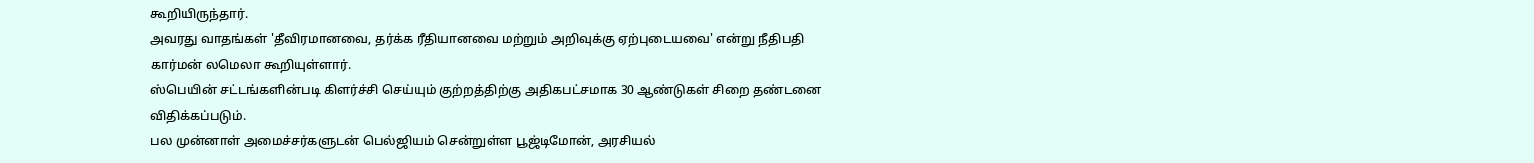கூறியிருந்தார்.
அவரது வாதங்கள் 'தீவிரமானவை, தர்க்க ரீதியானவை மற்றும் அறிவுக்கு ஏற்புடையவை' என்று நீதிபதி கார்மன் லமெலா கூறியுள்ளார்.
ஸ்பெயின் சட்டங்களின்படி கிளர்ச்சி செய்யும் குற்றத்திற்கு அதிகபட்சமாக 30 ஆண்டுகள் சிறை தண்டனை விதிக்கப்படும்.
பல முன்னாள் அமைச்சர்களுடன் பெல்ஜியம் சென்றுள்ள பூஜ்டிமோன், அரசியல்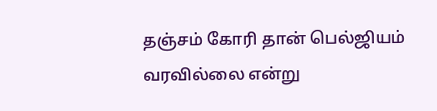தஞ்சம் கோரி தான் பெல்ஜியம் வரவில்லை என்று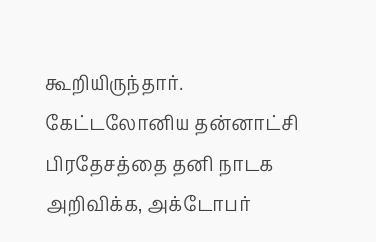கூறியிருந்தார்.
கேட்டலோனிய தன்னாட்சி பிரதேசத்தை தனி நாடக அறிவிக்க, அக்டோபர்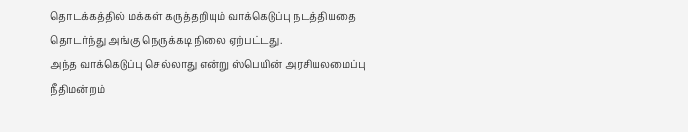தொடக்கத்தில் மக்கள் கருத்தறியும் வாக்கெடுப்பு நடத்தியதை தொடர்ந்து அங்கு நெருக்கடி நிலை ஏற்பட்டது.
அந்த வாக்கெடுப்பு செல்லாது என்று ஸ்பெயின் அரசியலமைப்பு நீதிமன்றம்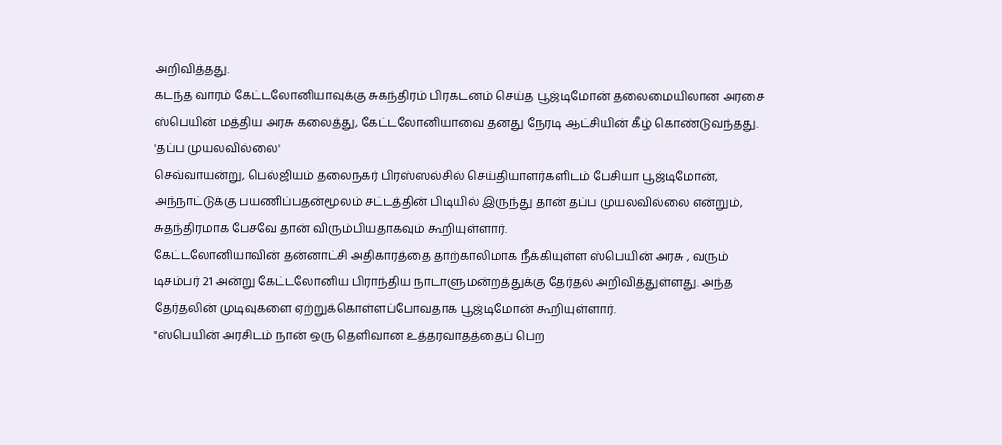அறிவித்தது.
கடந்த வாரம் கேட்டலோனியாவுக்கு சுகந்திரம் பிரகடனம் செய்த பூஜ்டிமோன் தலைமையிலான அரசை ஸ்பெயின் மத்திய அரசு கலைத்து, கேட்டலோனியாவை தனது நேரடி ஆட்சியின் கீழ் கொண்டுவந்தது.
'தப்ப முயலவில்லை'
செவ்வாயன்று, பெல்ஜியம் தலைநகர் பிரஸ்ஸல்சில் செய்தியாளர்களிடம் பேசியா பூஜ்டிமோன், அந்நாட்டுக்கு பயணிப்பதன்மூலம் சட்டத்தின் பிடியில் இருந்து தான் தப்ப முயலவில்லை என்றும், சுதந்திரமாக பேசவே தான் விரும்பியதாகவும் கூறியுள்ளார்.
கேட்டலோனியாவின் தன்னாட்சி அதிகாரத்தை தாற்காலிமாக நீக்கியுள்ள ஸ்பெயின் அரசு , வரும் டிசம்பர் 21 அன்று கேட்டலோனிய பிராந்திய நாடாளுமன்றத்துக்கு தேர்தல் அறிவித்துள்ளது. அந்த தேர்தலின் முடிவுகளை ஏற்றுக்கொள்ளப்போவதாக பூஜ்டிமோன் கூறியுள்ளார்.
"ஸ்பெயின் அரசிடம் நான் ஒரு தெளிவான உத்தரவாதத்தைப் பெற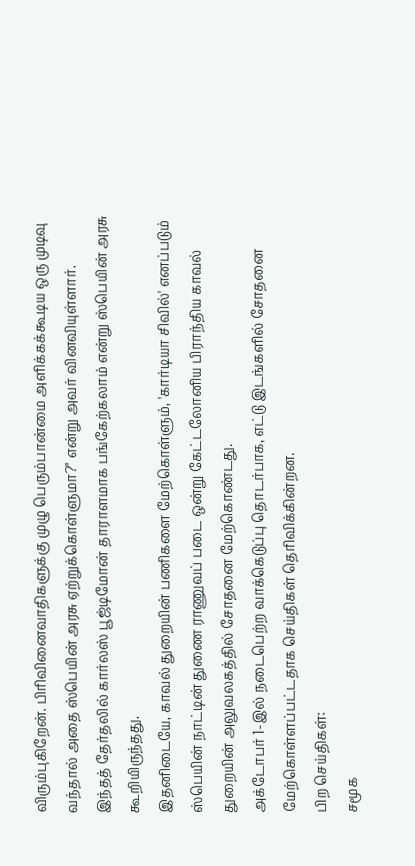விரும்புகிறேன். பிரிவினைவாதிகளுக்கு முழு பெரும்பான்மை அளிக்கக்கூடிய ஒரு முடிவு வந்தால் அதை ஸ்பெயின் அரசு ஏற்றுக்கொள்ளுமா?" என்று அவர் வினவியுள்ளார்.
இந்தத் தேர்தலில் கார்லஸ் பூஜ்டிமோன் தாராளமாக பங்கேற்கலாம் என்று ஸ்பெயின் அரசு கூறியிருந்தது.
இதனிடையே, காவல் துறையின் பணிகளை மேற்கொள்ளும், 'கார்டியா சிவில்' எனப்படும் ஸ்பெயின் நாட்டின் துணை ராணுவப் படை ஒன்று கேட்டலோனிய பிராந்திய காவல் துறையின் அலுவலகத்தில் சோதனை மேற்கொண்டது.
அக்டோபர் 1-இல் நடைபெற்ற வாக்கெடுப்பு தொடர்பாக, எட்டு இடங்களில் சோதனை மேற்கொள்ளப்பட்டதாக செய்திகள் தெரிவிக்கின்றன.
பிற செய்திகள்:
சமூக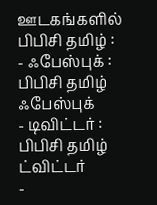ஊடகங்களில் பிபிசி தமிழ் :
- ஃபேஸ்புக் : பிபிசி தமிழ் ஃபேஸ்புக்
- டிவிட்டர் : பிபிசி தமிழ் ட்விட்டர்
-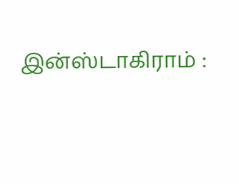இன்ஸ்டாகிராம் :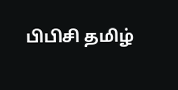பிபிசி தமிழ்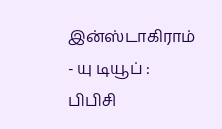இன்ஸ்டாகிராம்
- யு டியூப் : பிபிசி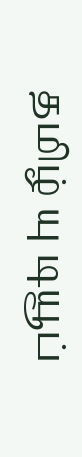தமிழ் யு டியூப்